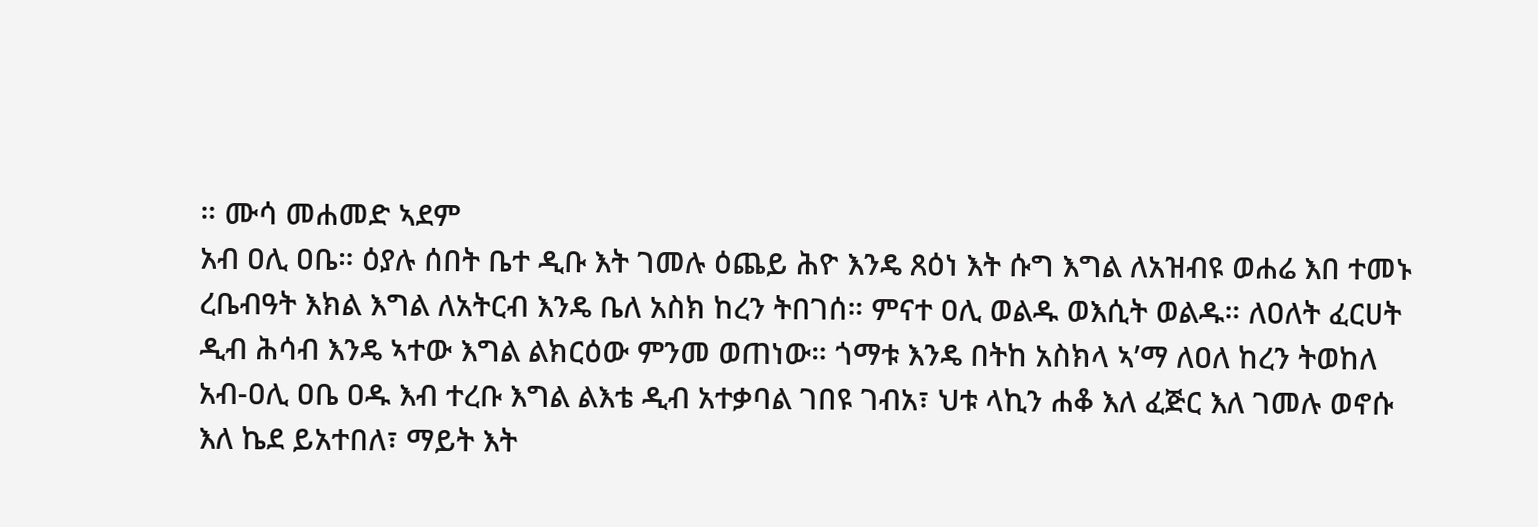። ሙሳ መሐመድ ኣደም
አብ ዐሊ ዐቤ። ዕያሉ ሰበት ቤተ ዲቡ እት ገመሉ ዕጨይ ሕዮ እንዴ ጸዕነ እት ሱግ እግል ለአዝብዩ ወሐሬ እበ ተመኑ
ረቤብዓት እክል እግል ለአትርብ እንዴ ቤለ አስክ ከረን ትበገሰ። ምናተ ዐሊ ወልዱ ወእሲት ወልዱ። ለዐለት ፈርሀት
ዲብ ሕሳብ እንዴ ኣተው እግል ልክርዕው ምንመ ወጠነው። ጎማቱ እንዴ በትከ አስክላ ኣ’ማ ለዐለ ከረን ትወከለ
አብ-ዐሊ ዐቤ ዐዱ እብ ተረቡ እግል ልእቴ ዲብ አተቃባል ገበዩ ገብአ፣ ህቱ ላኪን ሐቆ እለ ፈጅር እለ ገመሉ ወኖሱ
እለ ኬደ ይአተበለ፣ ማይት እት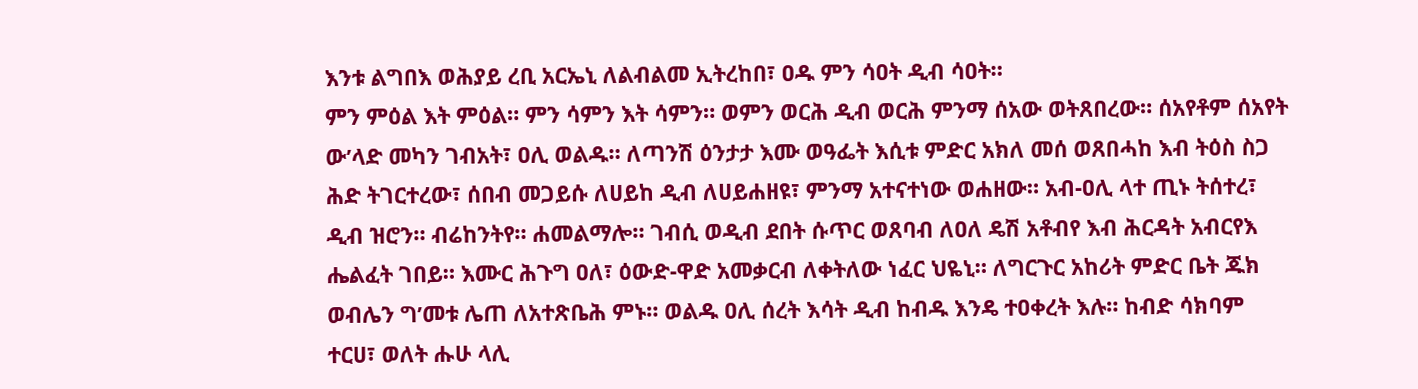እንቱ ልግበእ ወሕያይ ረቢ አርኤኒ ለልብልመ ኢትረከበ፣ ዐዱ ምን ሳዐት ዲብ ሳዐት።
ምን ምዕል እት ምዕል። ምን ሳምን እት ሳምን። ወምን ወርሕ ዲብ ወርሕ ምንማ ሰአው ወትጸበረው። ሰአየቶም ሰአየት
ው’ላድ መካን ገብአት፣ ዐሊ ወልዱ። ለጣንሽ ዕንታታ እሙ ወዓፌት እሲቱ ምድር አክለ መሰ ወጸበሓከ እብ ትዕስ ስጋ
ሕድ ትገርተረው፣ ሰበብ መጋይሱ ለሀይከ ዲብ ለሀይሐዘዩ፣ ምንማ አተናተነው ወሐዘው። አብ-ዐሊ ላተ ጢኑ ትሰተረ፣
ዲብ ዝሮን። ብሬከንትየ። ሐመልማሎ። ገብሲ ወዲብ ደበት ሱጥር ወጸባብ ለዐለ ዴሽ አቶብየ እብ ሕርዳት አብርየእ
ሔልፈት ገበይ። እሙር ሕጉግ ዐለ፣ ዕውድ-ዋድ አመቃርብ ለቀትለው ነፈር ህዬኒ። ለግርጉር አከሪት ምድር ቤት ጁክ
ወብሌን ግ’መቱ ሌጠ ለአተጽቤሕ ምኑ። ወልዱ ዐሊ ሰረት እሳት ዲብ ከብዱ እንዴ ተዐቀረት እሉ። ከብድ ሳክባም
ተርሀ፣ ወለት ሑሁ ላሊ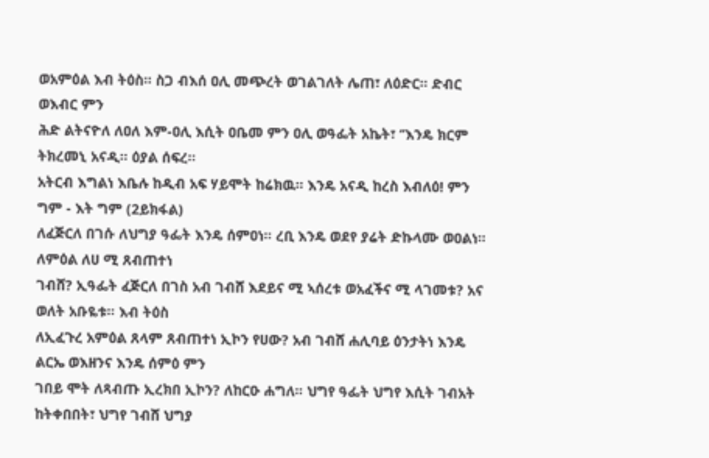ወአምዕል እብ ትዕስ። ስጋ ብእሰ ዐሊ መጭረት ወገልገለት ሌጠ፣ ለዕድር። ድብር ወእብር ምን
ሕድ ልትናዮለ ለዐለ እም-ዐሊ እሲት ዐቤመ ምን ዐሊ ወዓፌት አኬት፣ ‘’እንዴ ክርም ትክረመኒ አናዲ። ዕያል ሰፍረ።
አትርብ እግልነ እቤሉ ከዲብ አፍ ሃይሞት ከሬክዉ። እንዴ አናዲ ከረስ እብለዕ! ምን ግም - እት ግም (2ይክፋል)
ለፈጅርለ በገሱ ለህግያ ዓፌት እንዴ ሰምዐነ። ረቢ እንዴ ወደየ ያሬት ድኩላሙ ወዐልነ። ለምዕል ለሀ ሚ ጸብጠተነ
ገብሸ? ኢዓፌት ፈጅርለ በገስ አብ ገብሸ እደይና ሚ ኣሰረቱ ወአፈችና ሚ ላገመቱ? አና ወለት አቡዬቱ። እብ ትዕስ
ለኢፈጉረ አምዕል ጸላም ጸብጠተነ ኢኮን የሀው? አብ ገብሸ ሐሊባይ ዕንታትነ እንዴ ልርኤ ወእዘንና እንዴ ሰምዕ ምን
ገበይ ሞት ለጻብጡ ኢረክበ ኢኮን? ለከርዑ ሐግለ። ህግየ ዓፌት ህግየ እሲት ገብአት ከትቀበበት፣ ህግየ ገብሸ ህግያ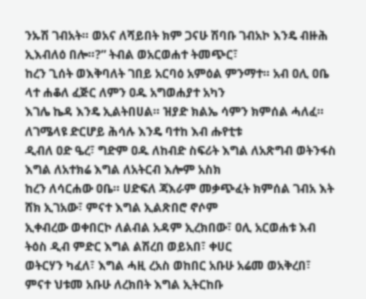ንኡሽ ገብአት። ወአና ለሻይበት ክም ጋናሁ ሽባቡ ገብአኮ እንዴ ብዙሕ ኢእብለዕ በሎ።?” ትብል ወአርወሐተ ትመጭር፣
ከረን ጊሰት ወእቅባለት ገበይ አርባዕ አምዕል ምንማተ። አብ ዐሊ ዐቤ ላተ ሐቆለ ፈጅር ለምን ዐዱ አግወሐያተ አካን
እገሌ ኬዳ እንዴ ኢልትበሀል። ዝያድ ክልኤ ሳምን ክምሰል ሓለፈ። ለገሜላዩ ድርሆይ ሕሳሉ እንዴ ባተከ እብ ሑየቲቱ
ዲብለ ዐድ ዔረ፣ ግድም ዐዱ ለከብድ ስፍሪት እግል ለአጽግብ ወትንፋስ እግል ለአተክሬ እግል ለአትርብ እሎም አስክ
ከረን ለሳርሐው ዐቤ። ሀድፍለ ጃእራም መቃጭፈት ክምሰል ገብአ እት ሸክ ኢገአው፣ ምናተ እግል ኢልጽበሮ ኖሶም
ኢቀብረው ወቀበርኮ ለልብል አዳም ኢረክበው፣ ዐሊ አርወሐቱ እብ ትዕስ ዲብ ምድር እግል ልሽረበ ወይአበ፣ ቀሀር
ወትርሃን ካፈለ፣ እግል ሓዚ ረአስ ወከበር አቡሁ አሬመ ወአቅረበ፣ ምናተ ህቱመ አቡሁ ለረክበት እግል ኢትርከቡ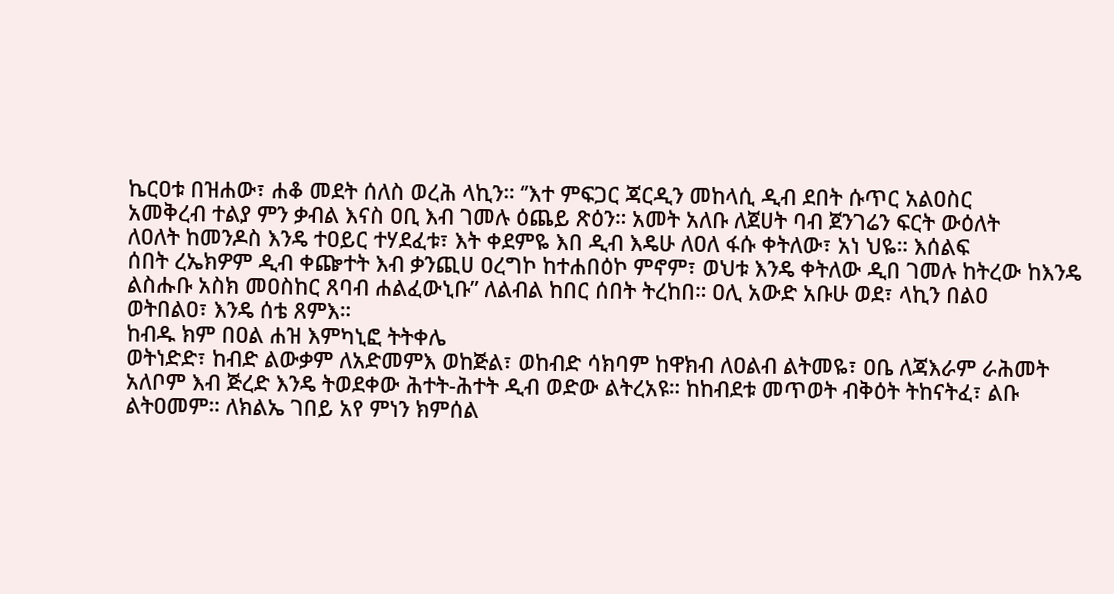ኬርዐቱ በዝሐው፣ ሐቆ መደት ሰለስ ወረሕ ላኪን። ‘’እተ ምፍጋር ጃርዲን መከላሲ ዲብ ደበት ሱጥር አልዐስር
አመቅረብ ተልያ ምን ቃብል እናስ ዐቢ እብ ገመሉ ዕጨይ ጽዕን። አመት አለቡ ለጀሀት ባብ ጀንገሬን ፍርት ውዕለት
ለዐለት ከመንዶስ እንዴ ተዐይር ተሃደፈቱ፣ እት ቀደምዬ እበ ዲብ እዴሁ ለዐለ ፋሱ ቀትለው፣ አነ ህዬ። እሰልፍ
ሰበት ረኤክዎም ዲብ ቀጬተት እብ ቃንጪሀ ዐረግኮ ከተሐበዕኮ ምኖም፣ ወህቱ እንዴ ቀትለው ዲበ ገመሉ ከትረው ከእንዴ
ልስሑቡ አስክ መዐስከር ጸባብ ሐልፈውኒቡ” ለልብል ከበር ሰበት ትረከበ። ዐሊ አውድ አቡሁ ወደ፣ ላኪን በልዐ
ወትበልዐ፣ እንዴ ሰቴ ጸምእ።
ከብዱ ክም በዐል ሐዝ እምካኒፎ ትትቀሌ
ወትነድድ፣ ከብድ ልውቃም ለአድመምእ ወከጅል፣ ወከብድ ሳክባም ከዋክብ ለዐልብ ልትመዬ፣ ዐቤ ለጃእራም ራሕመት
አለቦም እብ ጅረድ እንዴ ትወደቀው ሕተት-ሕተት ዲብ ወድው ልትረአዩ። ከከብደቱ መጥወት ብቅዕት ትከናትፈ፣ ልቡ
ልትዐመም። ለክልኤ ገበይ አየ ምነን ክምሰል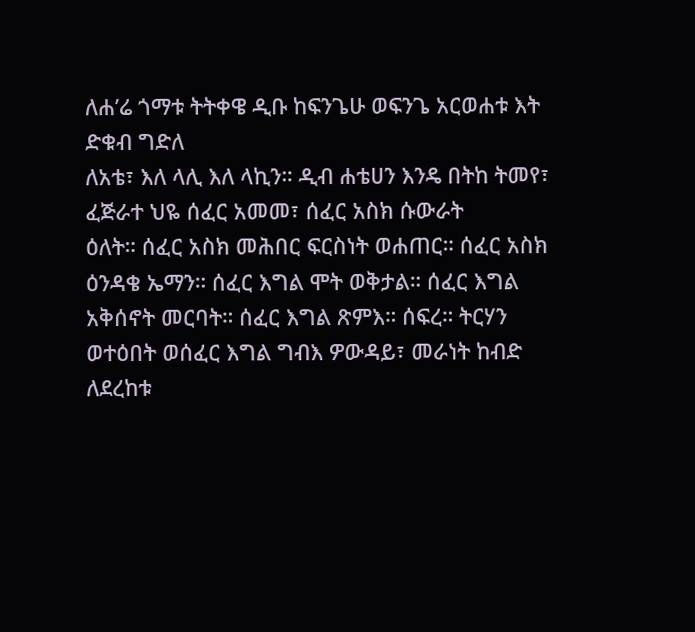ለሐ’ሬ ጎማቱ ትትቀዌ ዲቡ ከፍንጌሁ ወፍንጌ አርወሐቱ እት ድቁብ ግድለ
ለአቴ፣ እለ ላሊ እለ ላኪን። ዲብ ሐቴሀን እንዴ በትከ ትመየ፣ ፈጅራተ ህዬ ሰፈር አመመ፣ ሰፈር አስክ ሱውራት
ዕለት። ሰፈር አስክ መሕበር ፍርስነት ወሐጠር። ሰፈር አስክ ዕንዳቄ ኤማን። ሰፈር እግል ሞት ወቅታል። ሰፈር እግል
አቅሰኖት መርባት። ሰፈር እግል ጽምእ። ሰፍረ። ትርሃን ወተዕበት ወሰፈር እግል ግብእ ዎውዳይ፣ መራነት ከብድ
ለደረከቱ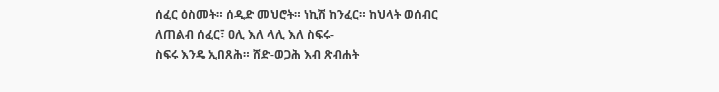ሰፈር ዕስመት። ሰዲድ መህሮት። ነኪሽ ከንፈር። ከህላት ወሰብር ለጠልብ ሰፈር፣ ዐሊ እለ ላሊ እለ ስፍሩ-
ስፍሩ እንዴ ኢበጸሕ። ሸድ-ወጋሕ እብ ጽብሐት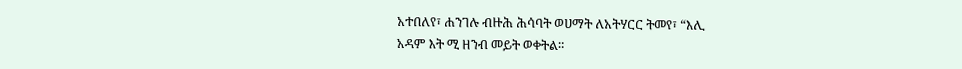አተበለየ፣ ሐንገሉ ብዙሕ ሕሳባት ወሀማት ለአትሃርር ትመየ፣ “እሊ
አዳም እት ሚ ዘንብ መይት ወቀትል።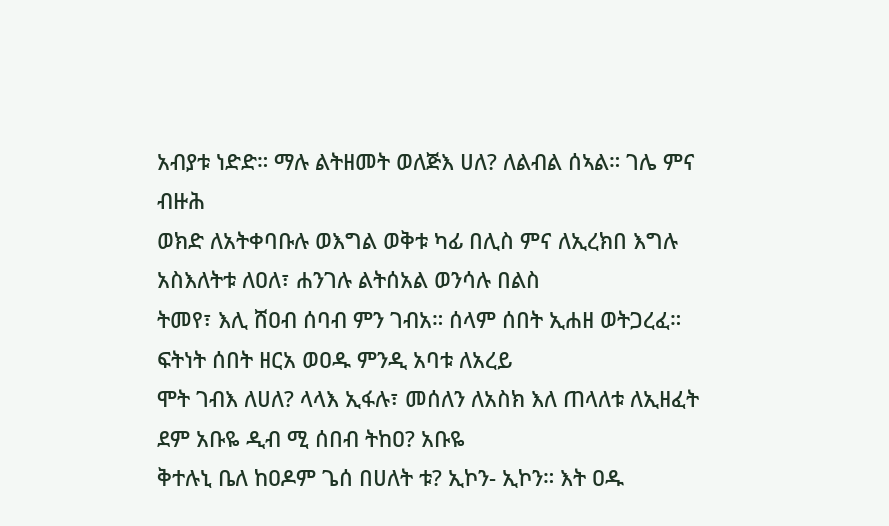አብያቱ ነድድ። ማሉ ልትዘመት ወለጅእ ሀለ? ለልብል ሰኣል። ገሌ ምና ብዙሕ
ወክድ ለአትቀባቡሉ ወእግል ወቅቱ ካፊ በሊስ ምና ለኢረክበ እግሉ አስእለትቱ ለዐለ፣ ሐንገሉ ልትሰአል ወንሳሉ በልስ
ትመየ፣ እሊ ሸዐብ ሰባብ ምን ገብአ። ሰላም ሰበት ኢሐዘ ወትጋረፈ።
ፍትነት ሰበት ዘርአ ወዐዱ ምንዲ አባቱ ለአረይ
ሞት ገብእ ለሀለ? ላላእ ኢፋሉ፣ መሰለን ለአስክ እለ ጠላለቱ ለኢዘፈት ደም አቡዬ ዲብ ሚ ሰበብ ትከዐ? አቡዬ
ቅተሉኒ ቤለ ከዐዶም ጌሰ በሀለት ቱ? ኢኮን- ኢኮን። እት ዐዱ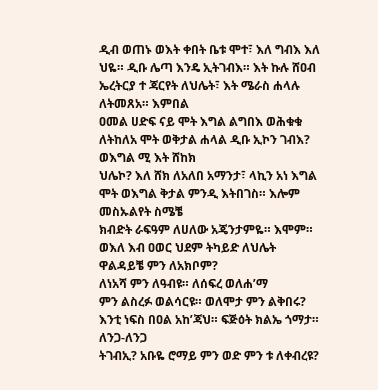ዲብ ወጠኑ ወእት ቀበት ቤቱ ሞተ፣ እለ ግብእ እለ
ህዬ። ዲቡ ሌጣ እንዴ ኢትገብእ። እት ኩሉ ሸዐብ ኤረትርያ ተ ጃርየት ለህሌት፣ እት ሜራስ ሐላሉ ለትመጸአ። እምበል
ዐመል ሀድፍ ናይ ሞት እግል ልግበእ ወሕቁቁ ለትከለአ ሞት ወቅታል ሐላል ዲቡ ኢኮን ገብእ? ወእግል ሚ እት ሸከክ
ህሌኮ? እለ ሸክ ለአለበ አማንታ፣ ላኪን አነ እግል ሞት ወእግል ቅታል ምንዲ እትበገስ። እሎም መስኡልየት ስሜቼ
ክብድት ራፍዓም ለሀለው አጄንታምዬ። እሞም። ወእለ እብ ዐወር ህደም ትካይድ ለህሌት ዋልዳይቼ ምን ለአክቦም?
ለነአሻ ምን ለዓብዩ። ለሰፍረ ወለሐ’ማ
ምን ልስረፉ ወልሳርዩ። ወለሞታ ምን ልቅበሩ? እንቲ ነፍስ በዐል አከ’ጃህ። ፍጅዕት ክልኤ ጎማታ። ለንጋ-ለንጋ
ትገብኢ? አቡዬ ሮማይ ምን ወድ ምን ቱ ለቀብረዩ?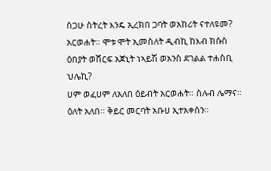ስጋሁ ስትረት እንዴ ኢረክበ ጋባት ወአከሪት ናተለዩመ?
አርወሐት። ሞቱ ሞት ኢመስለት ዲብኪ ከእብ ክሱስ ዕበያት ወሸርፍ አጀኒት ነኣይሽ ወአንስ ደገልል ተሐስቢ ህሌኪ?
ሀም ወፈሀም ለአለበ ዕይብት አርወሐት። ስሉብ ሌማና። ዕለት አለበ። ቅይር መርባት አቡሀ ኢተአቀስን።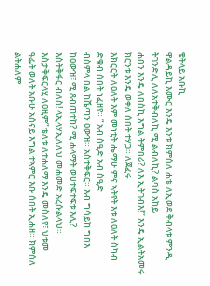ቄትላይ አቡኪ
ዋልዳይኪ እሙር እንዴ እንቱ ክምሰለ ሐቴ ለኢወደ ቅብላቱ ምንዲ ትገንድሊ ለለአተቅብለኪ ሚ ልብለኪ? ልባስ አከይ
ሐበን እንዴ ለበስኪ እግል ትምበሪ? ለእ ኢትገብእ!’’ እንዴ ኢልትአመሩ ክርንቱ እንዴ ወቀለ ሰበት ተሃጋ። ለጀፈሩ
እክርርት ለዐለት እም መነቲት ሔማሁ ምና ኣትየት እቱ ለዐለት ስካብ ድቁብ ሰበት ነፈዘየ። “ አብ ስዒድ አብ ስዒድ
ብስምላ በል ከሼጣን ዐውዝ። አስተቅፍር። እብ ግሳይከ ግበእ ከዐውዝ፣ ሚ ጸብጠተከ? ሚ ሐላማት ወሀተፍተፍቱ እሊ?
እስትቅፋር ብለስ! ላኢላሃኢለለህ መሐመድ አረሱልላህ። እስታቅፍርላሂ ለዐዚም” ቴለቱ ለተሐለማ እንዴ መስለየ፣ ህቱመ
ዓፌት ወለት አቡሁ አሰናይ እግል ተኣምር እቡ ሰበት ኢሐዘ። ክምሰለ ልትሐለም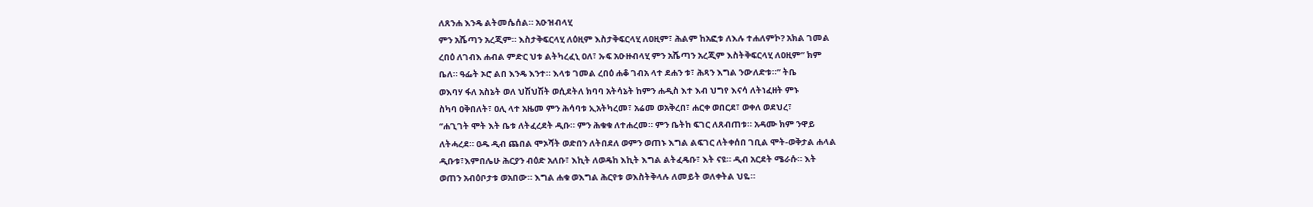ለጸንሐ እንዴ ልትመሴሰል። አዑዝብላሂ
ምን አሼጣን አረጂም። እስታቅፍርላሂ ለዕዚም እስታቅፍርላሂ ለዐዚም፣ ሕልም ከአፎቱ ለእሉ ተሐለምኮ? አክል ገመል
ረበዕ ለገብእ ሐብል ምድር ህቱ ልትካረፈኒ ዐለ፣ ኡፍ አዑዙብላሂ ምን አሼጣን አረጂም እስትቅፍርላሂ ለዐዚም” ክም
ቤለ። ዓፌት ኦሮ ልበ እንዴ እንተ። እላቱ ገመል ረበዕ ሐቆ ገብአ ላተ ደሐን ቱ፣ ሕጻን እግል ንውለድቱ።’’ ትቤ
ወእባሃ ፋለ አስኔት ወለ ህሽህሽት ወሲደትለ ክባባ አትሳኔት ከምን ሐዲስ እተ እብ ህግየ እናሳ ለትነፈዘት ምኑ
ስካባ ዐቅበለት፣ ዐሊ ላተ አዜመ ምን ሕሳባቱ ኢአትካረመ፣ አሬመ ወአቅረበ፣ ሐርቀ ወበርደ፣ ወቀለ ወደህረ፣
‘’ሐጊገት ሞት እት ቤቱ ለትፈረደት ዲቡ። ምን ሕቁቁ ለተሐረመ። ምን ቤትከ ፍገር ለጸብጠቱ። አዳሙ ክም ንዋይ
ለትሓረደ። ዐዱ ዲብ ጨበል ሞኦሻት ወድበን ለትበደለ ወምን ወጠኑ እግል ልፍገር ለትቀሰበ ገቢል ሞት-ወቅታል ሐላል
ዲቡቱ፣እምበሌሁ ሕርያን ብዕድ አለቡ፣ እኪት ለወዴከ እኪት እግል ልትፈዴቡ፣ እት ናዩ። ዲብ አርደት ሜራሱ። እት
ወጠን አብዕቦታቱ ወአበው። እግል ሐቁ ወእግል ሕርየቱ ወእስትቅላሉ ለመይት ወለቀትል ህዬ።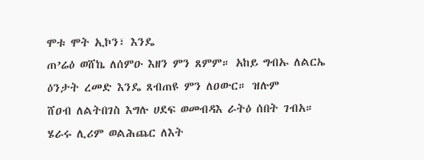ሞቱ ሞት ኢኮን፣ እንዴ
ጠ’ሬዕ ወሸኬ ለሰምዑ እዘን ምን ጸምም። አከይ ግብኡ ለልርኤ ዕንታት ረመድ እንዴ ጸብጠዩ ምን ለዐውር። ዝሉም
ሸዐብ ለልትበገስ እግሉ ሀደፍ ወመብዳእ ራትዕ ሰበት ገብአ። ሄራሩ ሊሪም ወልሕጨር ለእት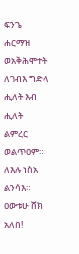ፍንጌ ሐርማዝ ወአቅሕሞተት
ለገብእ ግድላ ሒለት እብ ሒለት ልምረር ወልጥዐም። ለእሉ ነስአ ልንሳእ። ዐውቱሁ ሸክ አለበ!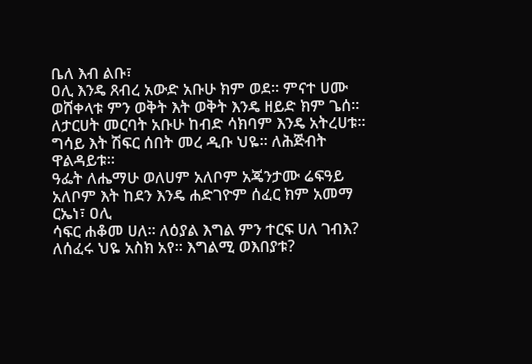ቤለ እብ ልቡ፣
ዐሊ እንዴ ጸብረ አውድ አቡሁ ክም ወደ። ምናተ ሀሙ ወሸቀላቱ ምን ወቅት እት ወቅት እንዴ ዘይድ ክም ጌሰ።
ለታርሀት መርባት አቡሁ ከብድ ሳክባም እንዴ አትረሀቱ። ግሳይ እት ሽፍር ሰበት መረ ዲቡ ህዬ። ለሕጅብት ዋልዳይቱ።
ዓፌት ለሔማሁ ወለሀም አለቦም አጄንታሙ ሬፍዓይ አለቦም እት ከደን እንዴ ሐድገዮም ሰፈር ክም አመማ ርኤነ፣ ዐሊ
ሳፍር ሐቆመ ሀለ። ለዕያል እግል ምን ተርፍ ሀለ ገብእ? ለሰፈሩ ህዬ አስክ አየ። እግልሚ ወእበያቱ?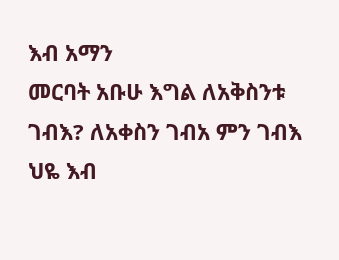እብ አማን
መርባት አቡሁ እግል ለአቅስንቱ ገብእ? ለአቀስን ገብአ ምን ገብእ ህዬ እብ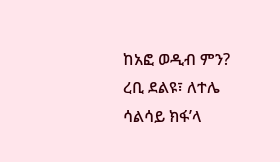ከአፎ ወዲብ ምን? ረቢ ደልዩ፣ ለተሌ
ሳልሳይ ክፋ’ላ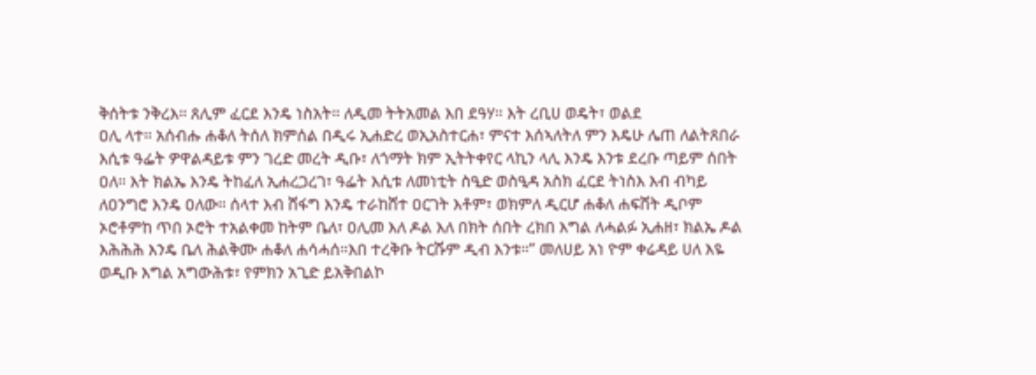ቅሰትቱ ንቅረእ። ጸሊም ፈርደ እንዴ ነስአት። ለዲመ ትትአመል እበ ደዓሃ። እት ረቢሀ ወዴት፣ ወልደ
ዐሊ ላተ። አሰብሑ ሐቆለ ትሰለ ክምሰል በዲሩ ኢሐድረ ወኢአስተርሐ፣ ምናተ እሰኣለትለ ምን እዴሁ ሌጠ ለልትጸበራ
እሲቱ ዓፌት ዎዋልዳይቱ ምን ገረድ መረት ዲቡ፣ ለጎማት ክም ኢትትቀየር ላኪን ላሊ እንዴ እንቱ ደረቡ ጣይም ሰበት
ዐለ። እት ክልኤ እንዴ ትከፈለ ኢሐረጋረገ፣ ዓፌት እሲቱ ለመነቲት ስዒድ ወስዒዳ አስክ ፈርደ ትነስእ እብ ብካይ
ለዐንግሮ እንዴ ዐለው። ሰላተ እብ ሸፋግ እንዴ ተራከሸተ ዐርገት እቶም፣ ወክምለ ዲርሆ ሐቆለ ሐፍሸት ዲቦም
ኦሮቶምከ ጥበ ኦሮት ተአልቀመ ከትም ቤለ፣ ዐሊመ እለ ዶል እለ በክት ሰበት ረክበ እግል ለሓልፉ ኢሐዘ፣ ክልኤ ዶል
እሕሕሕ እንዴ ቤለ ሕልቅሙ ሐቆለ ሐሳሓሰ።እበ ተረቅቡ ትርሹም ዲብ እንቱ።” መለሀይ አነ ዮም ቀሬዳይ ሀለ እዬ
ወዲቡ እግል አግውሕቱ፣ የምክን አጊድ ይአቅበልኮ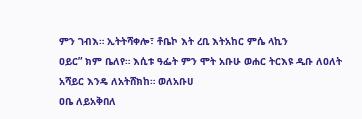ምን ገብእ። ኢትትሻቀሎ፣ ቶቤኮ እት ረቢ እትአከር ምሴ ላኪን
ዐይር” ክም ቤለየ። እሲቱ ዓፌት ምን ሞት አቡሁ ወሐር ትርእዩ ዲቡ ለዐለት አሻይር እንዴ ለአትሸክከ። ወለአቡሀ
ዐቤ ለይአቅበለ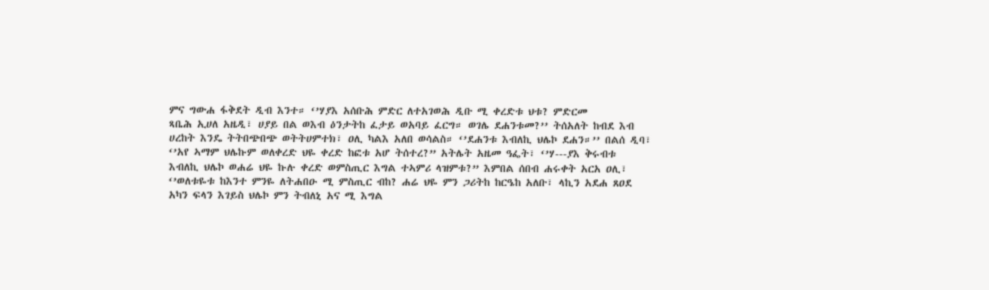ምና ግውሐ ፋቅደት ዲብ እንተ። ‘’ሃያእ አሰቡሕ ምድር ለተአገወሕ ዲቡ ሚ ቀረድቱ ህቱ? ምድርመ
ጻቤሕ ኢሀለ አዜዲ፣ ሀያይ በል ወእብ ዕንታትከ ፈታይ ወአባይ ፈርግ። ወገሌ ደሐንቱመ?’’ ትሰአለት ከብደ እብ
ሀረከት እንዴ ትትበጭበጭ ወትትሀምተክ፣ ዐሊ ካልእ አለበ ወሳልስ። ‘’ደሐንቱ እብለኪ ህሌኮ ደሐን።’’ በልሰ ዲባ፣
‘’አየ ኣማም ህሌኩም ወለቀረድ ህዬ ቀረድ ከፎቱ አሆ ትሰተረ?” አትሌት አዜመ ዓፌት፣ ‘’ሃ---ያእ ቅሩብቱ
እብለኪ ህሌኮ ወሐሬ ህዬ ኩሉ ቀረድ ወምስጢር እግል ተኣምሪ ላዝምቱ?” እምበል ሰበብ ሐሩቀት አርአ ዐሊ፣
‘’ወለቱዬቱ ከእንተ ምንዬ ለትሐበዑ ሚ ምስጢር ብከ? ሐሬ ህዬ ምን ጋሪትከ ከርዔከ አለቡ፣ ላኪን አደሐ ጸዐደ
አካን ፍላን እገይስ ህሌኮ ምን ትብለኒ አና ሚ እግል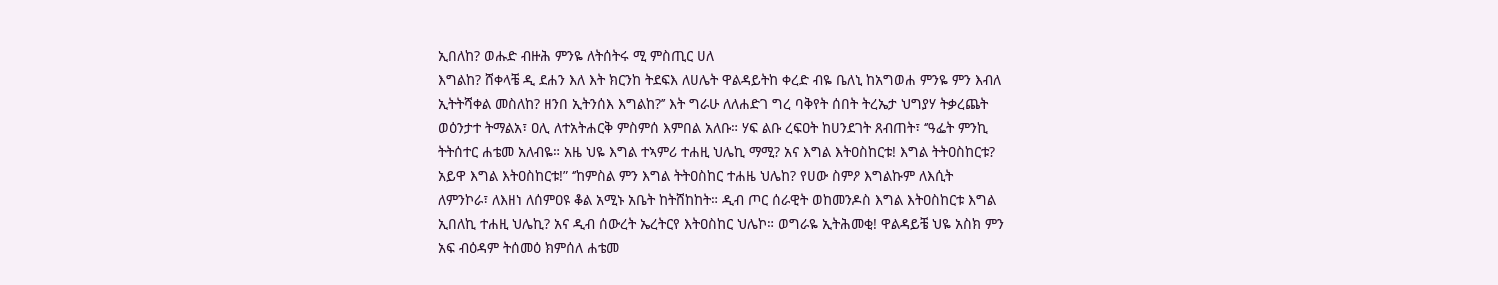ኢበለከ? ወሑድ ብዙሕ ምንዬ ለትሰትሩ ሚ ምስጢር ሀለ
እግልከ? ሸቀላቼ ዲ ደሐን እለ እት ክርንከ ትደፍእ ለሀሌት ዋልዳይትከ ቀረድ ብዬ ቤለኒ ከአግወሐ ምንዬ ምን እብለ
ኢትትሻቀል መስለከ? ዘንበ ኢትንሰእ እግልከ?’’ እት ግራሁ ለለሐድገ ግረ ባቅየት ሰበት ትረኤታ ህግያሃ ትቃረጨት
ወዕንታተ ትማልአ፣ ዐሊ ለተአትሐርቅ ምስምሰ እምበል አለቡ። ሃፍ ልቡ ረፍዐት ከሀንደገት ጸብጠት፣ ‘’ዓፌት ምንኪ
ትትሰተር ሐቴመ አለብዬ። አዜ ህዬ እግል ተኣምሪ ተሐዚ ህሌኪ ማሚ? አና እግል እትዐስከርቱ! እግል ትትዐስከርቱ?
አይዋ እግል እትዐስከርቱ!” ‘’ከምስል ምን እግል ትትዐስከር ተሐዜ ህሌከ? የሀው ስምዖ እግልኩም ለእሲት
ለምንኮራ፣ ለእዘነ ለሰምዐዩ ቆል አሚኑ አቤት ከትሸከከት። ዲብ ጦር ሰራዊት ወከመንዶስ እግል እትዐስከርቱ እግል
ኢበለኪ ተሐዚ ህሌኪ? አና ዲብ ሰውረት ኤረትርየ እትዐስከር ህሌኮ። ወግራዬ ኢትሕመቂ! ዋልዳይቼ ህዬ አስክ ምን
አፍ ብዕዳም ትሰመዕ ክምሰለ ሐቴመ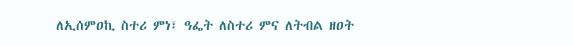ለኢሰምዐኪ ስተሪ ምነ፣ ዓፌት ለስተሪ ምና ለትብል ዘዐት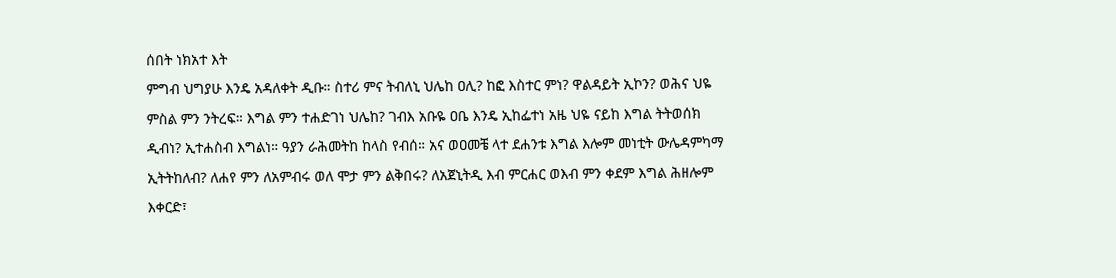ሰበት ነክአተ እት
ምግብ ህግያሁ እንዴ አዳለቀት ዲቡ። ስተሪ ምና ትብለኒ ህሌከ ዐሊ? ከፎ እስተር ምነ? ዋልዳይት ኢኮን? ወሕና ህዬ
ምስል ምን ንትረፍ። እግል ምን ተሐድገነ ህሌከ? ገብእ አቡዬ ዐቤ እንዴ ኢከፌተነ አዜ ህዬ ናይከ እግል ትትወሰክ
ዲብነ? ኢተሐስብ እግልነ። ዓያን ራሕመትከ ከላስ የብሰ። አና ወዐመቼ ላተ ደሐንቱ እግል እሎም መነቲት ውሌዳምካማ
ኢትትከለብ? ለሐየ ምን ለአምብሩ ወለ ሞታ ምን ልቅበሩ? ለአጀኒትዲ እብ ምርሐር ወእብ ምን ቀደም እግል ሕዘሎም
እቀርድ፣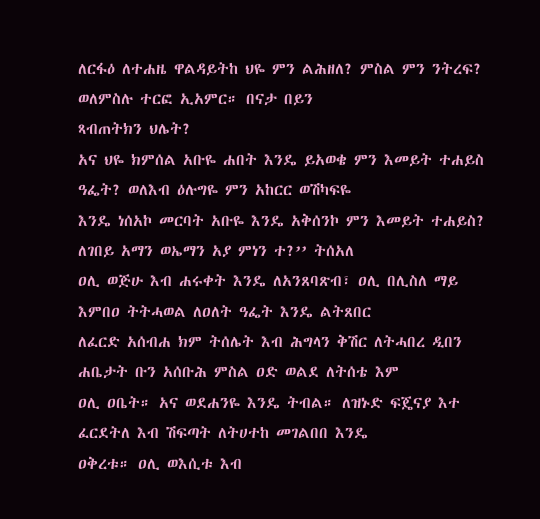ለርፋዕ ለተሐዜ ዋልዳይትከ ህዬ ምን ልሕዘለ? ምስል ምን ንትረፍ? ወለምስሉ ተርፎ ኢአምር። በናታ በይን
ጻብጠትክን ህሌት?
አና ህዬ ክምሰል አቡዬ ሐበት እንዴ ይአወቄ ምን እመይት ተሐይስ ዓፌት? ወለእብ ዕሉግዬ ምን አከርር ወሽካፍዬ
እንዴ ነሰአኮ መርባት አቡዬ እንዴ አቅሰንኮ ምን እመይት ተሐይስ? ለገበይ አማን ወኤማን አያ ምነን ተ?’’ ትሰአለ
ዐሊ ወጅሁ እብ ሐሩቀት እንዴ ለአንጸባጽብ፣ ዐሊ በሊስለ ማይ እምበዐ ትትሓወል ለዐለት ዓፌት እንዴ ልትጸበር
ለፈርድ አሰብሐ ክም ትሰሌት እብ ሕግላን ቅሽር ለትሓበረ ዲበን ሐቤታት ቡን አሰቡሕ ምስል ዐድ ወልደ ለትሰቴ እም
ዐሊ ዐቤት። አና ወደሐንዬ እንዴ ትብል። ለዝኑድ ፍጄናያ እተ ፈርደትለ እብ ሽፍጣት ለትሀተከ መገልበበ እንዴ
ዐቅረቱ። ዐሊ ወእሲቱ እብ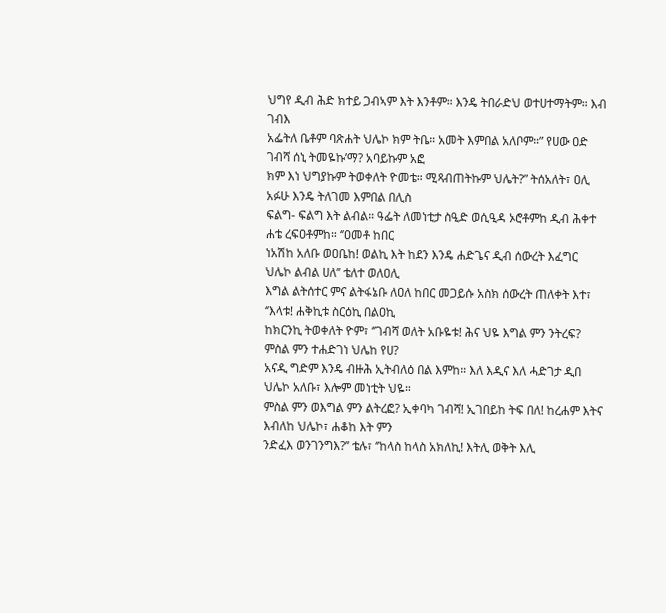ህግየ ዲብ ሕድ ክተይ ጋብኣም እት እንቶም። እንዴ ትበራድህ ወተሀተማትም። እብ ገብእ
አፌትለ ቤቶም ባጽሐት ህሌኮ ክም ትቤ። አመት እምበል አለቦም።” የሀው ዐድ ገብሻ ሰኒ ትመዬኩ’ማ? አባይኩም አፎ
ክም እነ ህግያኩም ትወቀለት ዮመቴ። ሚጻብጠትኩም ህሌት?” ትሰአለት፣ ዐሊ አፉሁ እንዴ ትለገመ እምበል በሊስ
ፍልግ- ፍልግ እት ልብል። ዓፌት ለመነቲታ ስዒድ ወሲዒዳ ኦሮቶምከ ዲብ ሕቀተ ሐቴ ረፍዐቶምከ። ‘’ዐመቶ ከበር
ነአሽከ አለቡ ወዐቤከ! ወልኪ እት ከደን እንዴ ሐድጌና ዲብ ሰውረት እፈግር ህሌኮ ልብል ሀለ’’ ቴለተ ወለዐሊ
እግል ልትሰተር ምና ልትፋኔቡ ለዐለ ከበር መጋይሱ አስክ ሰውረት ጠለቀት እተ፣ ‘’እላቱ! ሐቅኪቱ ስርዕኪ በልዐኪ
ከክርንኪ ትወቀለት ዮም፣ ‘’ገብሻ ወለት አቡዬቱ! ሕና ህዬ እግል ምን ንትረፍ? ምስል ምን ተሐድገነ ህሌከ የሀ?
አናዲ ግድም እንዴ ብዙሕ ኢትብለዕ በል እምከ። እለ እዲና እለ ሓድገታ ዲበ ህሌኮ አለቡ፣ እሎም መነቲት ህዬ።
ምስል ምን ወእግል ምን ልትረፎ? ኢቀባካ ገብሻ! ኢገበይከ ትፍ በለ! ከረሐም እትና እብለከ ህሌኮ፣ ሐቆከ እት ምን
ንድፈእ ወንገንግእ?’’ ቴሉ፣ ‘’ከላስ ከላስ አክለኪ! እትሊ ወቅት እሊ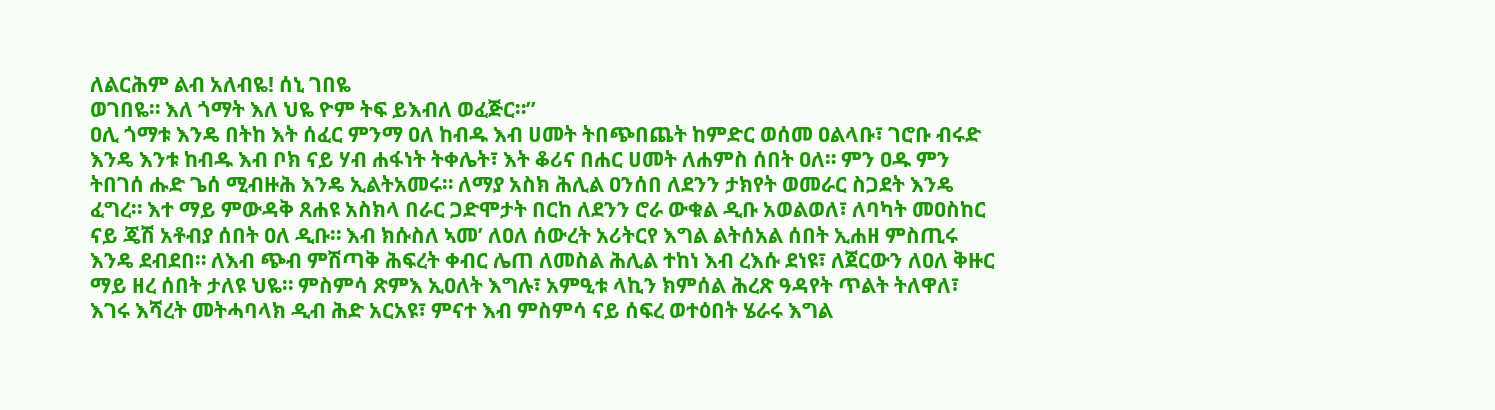ለልርሕም ልብ አለብዬ! ሰኒ ገበዬ
ወገበዬ። እለ ጎማት እለ ህዬ ዮም ትፍ ይእብለ ወፈጅር።’’
ዐሊ ጎማቱ እንዴ በትከ እት ሰፈር ምንማ ዐለ ከብዱ እብ ሀመት ትበጭበጨት ከምድር ወሰመ ዐልላቡ፣ ገሮቡ ብሩድ
እንዴ እንቱ ከብዱ እብ ቦክ ናይ ሃብ ሐፋነት ትቀሌት፣ እት ቆሪና በሐር ሀመት ለሐምስ ሰበት ዐለ። ምን ዐዱ ምን
ትበገሰ ሑድ ጌሰ ሚብዙሕ እንዴ ኢልትአመሩ። ለማያ አስክ ሕሊል ዐንሰበ ለደንን ታክየት ወመራር ስጋደት እንዴ
ፈግረ። እተ ማይ ምውዳቅ ጸሐዩ አስክላ በራር ጋድሞታት በርከ ለደንን ሮራ ውቁል ዲቡ አወልወለ፣ ለባካት መዐስከር
ናይ ጄሽ አቶብያ ሰበት ዐለ ዲቡ። እብ ክሱስለ ኣመ’ ለዐለ ሰውረት አሪትርየ እግል ልትሰአል ሰበት ኢሐዘ ምስጢሩ
እንዴ ደብደበ። ለእብ ጭብ ምሽጣቅ ሕፍረት ቀብር ሌጠ ለመስል ሕሊል ተከነ እብ ረእሱ ደነዩ፣ ለጀርውን ለዐለ ቅዙር
ማይ ዘረ ሰበት ታለዩ ህዬ። ምስምሳ ጽምእ ኢዐለት እግሉ፣ አምዒቱ ላኪን ክምሰል ሕረጽ ዓዳየት ጥልት ትለዋለ፣
እገሩ እሻረት መትሓባላክ ዲብ ሕድ አርአዩ፣ ምናተ እብ ምስምሳ ናይ ሰፍረ ወተዕበት ሄራሩ እግል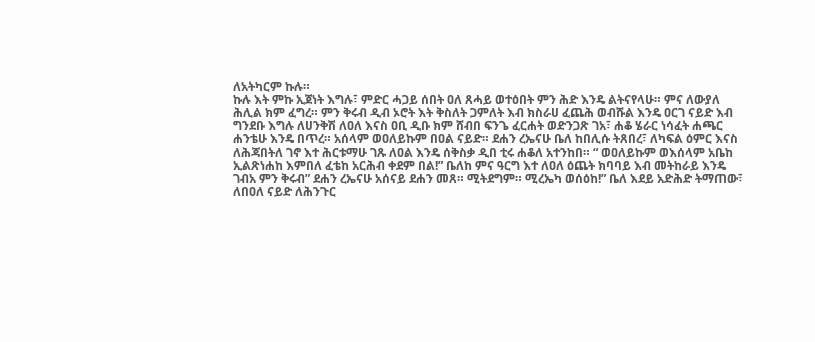ለአትካርም ኩሉ።
ኩሉ እት ምኩ ኢጀነት እግሉ፣ ምድር ሓጋይ ሰበት ዐለ ጸሓይ ወተዕበት ምን ሕድ እንዴ ልትናየላሁ። ምና ለውያለ
ሕሊል ክም ፈግረ። ምን ቅሩብ ዲብ ኦሮት እት ቅስለት ጋምለት እብ ክስራሀ ፈጨሕ ወብሹል እንዴ ዐርገ ናይድ እብ
ግንደቡ እግሉ ለሀንቅሽ ለዐለ እናስ ዐቢ ዲቡ ክም ሸብበ ፍንጌ ፈርሐት ወድንጋጽ ገአ፣ ሐቆ ሄራር ነሳፈት ሐጫር
ሐንቴሁ እንዴ በጥረ። አሰላም ወዐለይኩም በዐል ናይድ። ደሐን ረኤናሁ ቤለ ከበሊሱ ትጸበረ፣ ለካፍል ዕምር እናስ
ለሕጃበትለ ገኖ እተ ሕርቱማሁ ገጹ ለዐል እንዴ ሰቅስቃ ዲበ ቲሩ ሐቆለ አተንከበ። “ ወዐለይኩም ወእሰላም አቤከ
ኢልጽነሐከ እምበለ ፈቴከ አርሕብ ቀደም በል!” ቤለከ ምና ዓርግ እተ ለዐለ ዕጨት ክባባይ እብ መትከራይ እንዴ
ገብአ ምን ቅሩብ” ደሐን ረኤናሁ አሰናይ ደሐን መጸ። ሚትደግም። ሚረኤካ ወሰዕከ!” ቤለ እደይ አድሕድ ትማጠው፣
ለበዐለ ናይድ ለሕንጉር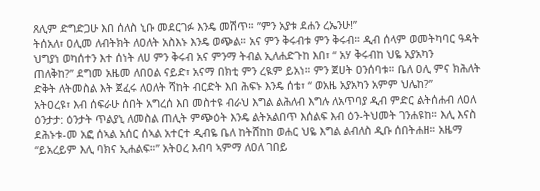ጸሊም ድግድጋሁ እበ ሰለስ ኒቡ መደርገፉ እንዴ መሽጥ። ”ምን አያቱ ደሐን ረኤንሁ!”
ትሰአለ፣ ዐሊመ ለብትክት ለዐለት አስእኑ እንዴ ወጭል። አና ምን ቅሩብቱ ምን ቅሩብ። ዲብ ሰላም ወመትካባር ዓዳት
ህግያነ ወካሰተን እተ ሰነት ለሀ ምን ቅሩብ አና ምንማ ትብል ኢለሐድጉከ እበ፣ “ አሃ ቅሩብከ ህዬ አያአካን
ጠለቅከ?” ደግመ አዜመ ለበዐል ናይድ፣ አናማ በክቲ ምን ረዪም ይአነ። ምን ጀሀት ዐንሰባቱ። ቤለ ዐሊ ምና ክሕለት
ድቅት ለትመስል እት ጀፈሩ ለዐለት ሻከት ብርድት እበ ሕፍኑ እንዴ ሰቴ፣ “ ወአዜ አያአካን አምም ህሌከ?”
አትዐረዩ፣ እብ ሰፍራሁ ሰበት አግረሰ እበ መስተዩ ብራህ እግል ልሕለብ እግሉ ለአጥባያ ዲብ ምድር ልትሰሐብ ለዐለ
ዕንታታ: ዕንታት ጥልያኒ ለመስል ጠሊት ምጭዕት እንዴ ልትአልበጥ እሰልፍ እብ ዕን-ትህመት ገንሐዩከ። እሊ እናስ
ደሕኑቱ-መ አፎ ሰኣል አሰር ሰኣል አተርተ ዲብዬ ቤለ ከትሸከከ ወሐር ህዬ እግል ልብለስ ዲቡ ሰበትሐዘ። አዜማ
“ይአረይም እሊ ባክና ኢሐልፍ።” አትዐረ እብባ ኣምማ ለዐለ ገበይ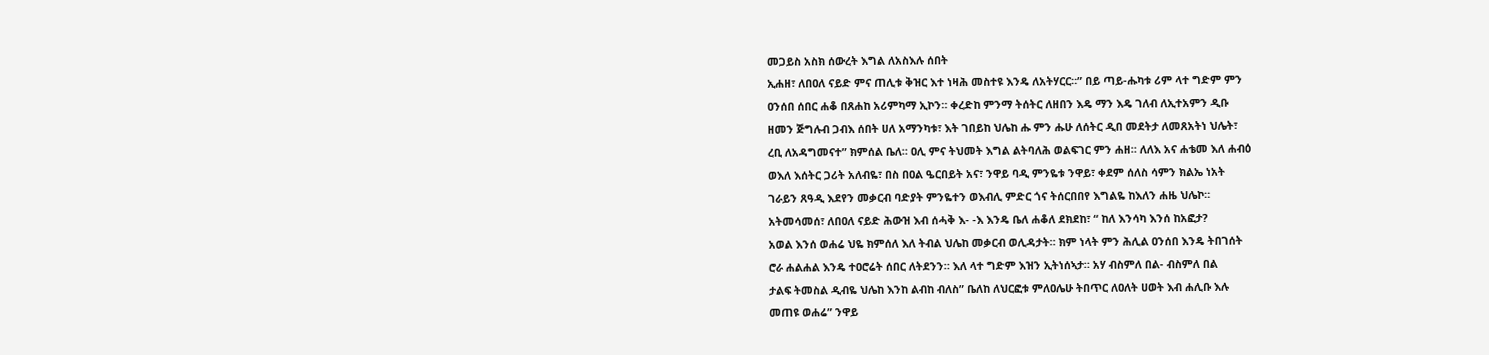መጋይስ አስክ ሰውረት እግል ለአስእሉ ሰበት
ኢሐዘ፣ ለበዐለ ናይድ ምና ጠሊቱ ቅዝር እተ ነዛሕ መስተዩ እንዴ ለአትሃርር።” በይ ጣይ-ሑካቱ ሪም ላተ ግድም ምን
ዐንሰበ ሰበር ሐቆ በጸሐከ አሪምካማ ኢኮን። ቀረድከ ምንማ ትሰትር ለዘበን እዴ ማን እዴ ገለብ ለኢተአምን ዲቡ
ዘመን ጅግሉብ ጋብእ ሰበት ሀለ አማንካቱ፣ እት ገበይከ ህሌከ ሑ ምን ሑሁ ለሰትር ዲበ መደትታ ለመጸአትነ ህሌት፣
ረቢ ለአዳግመናተ” ክምሰል ቤለ። ዐሊ ምና ትህመት እግል ልትባለሕ ወልፍገር ምን ሐዘ። ለለእ አና ሐቴመ እለ ሐብዕ
ወእለ እሰትር ጋሪት አለብዬ፣ በስ በዐል ዔርበይት አና፣ ንዋይ ባዲ ምንዬቱ ንዋይ፣ ቀደም ሰለስ ሳምን ክልኤ ነአት
ገራይን ጸዓዲ እደየን መቃርብ ባድያት ምንዬተን ወእብሊ ምድር ጎና ትሰርበበየ እግልዬ ከእለን ሐዜ ህሌኮ።
አትመሳመሰ፣ ለበዐለ ናይድ ሕውዝ እብ ሰሓቅ እ- -እ እንዴ ቤለ ሐቆለ ደክደከ፣ “ ከለ እንሳካ እንሰ ከአፎታ?
አወል እንሰ ወሐሬ ህዬ ክምሰለ እለ ትብል ህሌከ መቃርብ ወሊዳታት። ክም ነላት ምን ሕሊል ዐንሰበ እንዴ ትበገሰት
ሮራ ሐልሐል እንዴ ተዐሮሬት ሰበር ለትደንን። እለ ላተ ግድም እዝን ኢትነሰኣታ። አሃ ብስምለ በል- ብስምለ በል
ታልፍ ትመስል ዲብዬ ህሌከ እንከ ልብከ ብለስ” ቤለከ ለህርፎቱ ምለዐሌሁ ትበጥር ለዐለት ሀወት እብ ሐሊቡ እሉ
መጠዩ ወሐሬ” ንዋይ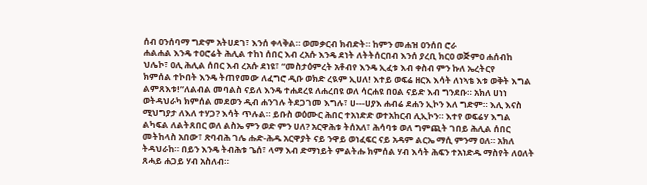ሰብ ዐንሰባማ ግድም አትሀደገ፣ እንሰ ቀላቅል። ወመቃርብ ክብድት። ከምን መሐዝ ዐንሰበ ሮራ
ሐልሐል እንዴ ተዐሮሬት ሕሊል ተከነ ሰበር እብ ረአሱ እንዴ ደነት ለትትሰርበብ እንሰ ያረቢ ክርዐ ወጅምዐ ሐሰብከ
ህሌኮ፣ ዐሊ ሕሊል ሰበር እብ ረአሱ ደነዩ፣ “መስታዕምረት አቶብየ እንዴ ኢፈቱ እብ ቀስብ ምን ኩለ ኤረትርየ
ክምሰል ተኮበት እንዴ ትጠየመው ለፈግሮ ዲቡ ወክድ ረዪም ኢሀለ! እተይ ወፍሬ ዘርእ እሳት ለነኣቴ እቱ ወቅት እግል
ልምጸእቱ!”ለልብል መባልስ ናይለ እንዴ ተሐደረዩ ለሐረበዩ ወለ ሳርሐዩ በዐል ናይድ እብ ግንደቡ። አክለ ሀነነ
ወትዳህራካ ክምሰል መደወን ዲብ ሐንገሉ ትደጋገመ እግሉ፣ ሀ---ሀያእ ሐብሬ ደሐን ኢኮን እለ ግድም። እሊ እናስ
ሚህግያታ ለእለ ተሃጋ? እሳት ጥሉል። ይቡስ ወዕሙር ሕበር ተአነድድ ወተአከርብ ሊኢኮን። እተየ ወፍሬሃ እግል
ልካፍል ለልትጸበር ወለ ልስኤ ምን ወድ ምን ሀለ? አርዋሕቱ ትሰአለ፣ ሕሳባቱ ወለ ግምጪት ገበይ ሕሊል ሰበር
መትከላስ አበው፣ ጽባብሕ ገሌ ሑድ-ሕዱ አርዋያት ናይ ንዋይ ወነፈፍር ናይ አዳም ልርኤ ማሲ ምንማ ዐለ። አክለ
ትዳህራከ። በይን እንዴ ትብሕቱ ጌሰ፣ ላማ እብ ድማነይት ምልትሑ ክምሰል ሃብ እሳት ሕፍን ተአነድዱ ማስየት ለዐለት
ጸሓይ ሐጋይ ሃብ አስለብ።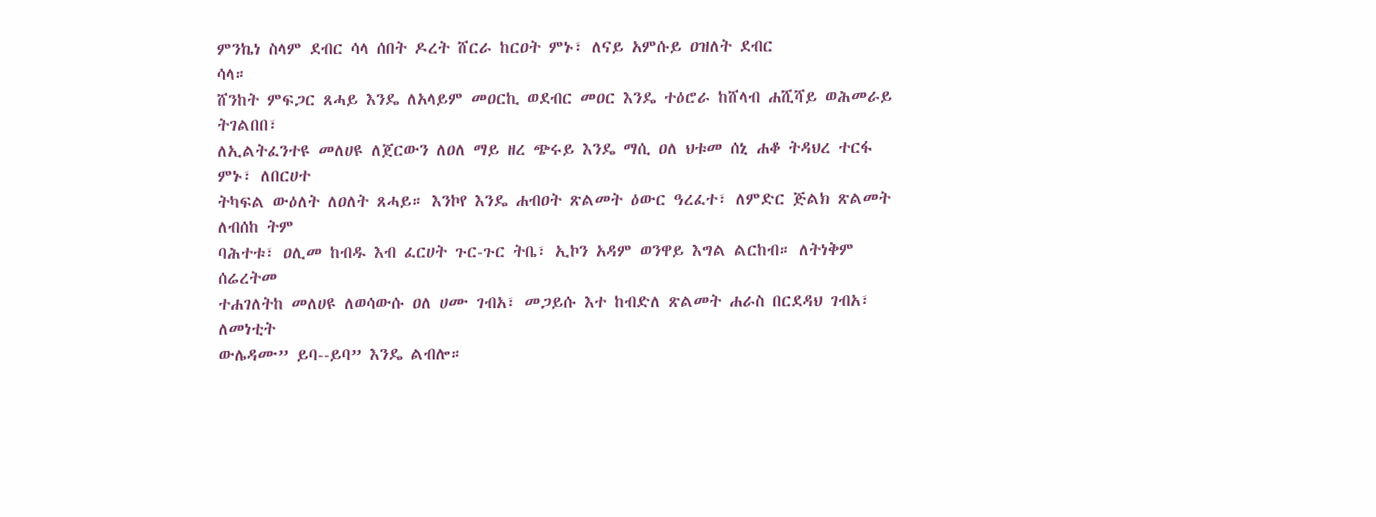ምንኬነ ስላም ደብር ሳላ ሰበት ዶረት ሸርራ ከርዐት ምኑ፣ ለናይ አምሱይ ዐዝለት ደብር
ሳላ።
ሸንከት ምፍጋር ጸሓይ እንዴ ለአላይም መዐርኪ ወደብር መዐር እንዴ ተዕሮራ ከሸላብ ሐሺሻይ ወሕመራይ ትገልበበ፣
ለኢልትፈንተዩ መለሀዩ ለጀርውን ለዐለ ማይ ዘረ ጭሩይ እንዴ ማሲ ዐለ ህቱመ ሰኒ ሐቆ ትዳህረ ተርፋ ምኑ፣ ለበርሀተ
ትካፍል ውዕለት ለዐለት ጸሓይ። እንኮየ እንዴ ሐብዐት ጽልመት ዕውር ዓረፈተ፣ ለምድር ጅልክ ጽልመት ለብሰከ ትም
ባሕተቱ፣ ዐሊመ ከብዱ እብ ፈርሀት ጉር-ጉር ትቤ፣ ኢኮን አዳም ወንዋይ እግል ልርከብ። ለትነቅም ሰሬረትመ
ተሐገለትከ መለሀዩ ለወሳውሱ ዐለ ሀሙ ገብአ፣ መጋይሱ እተ ከብድለ ጽልመት ሐራስ በርደዳህ ገብአ፣ ለመነቲት
ውሌዳሙ” ይባ--ይባ” እንዴ ልብሎ።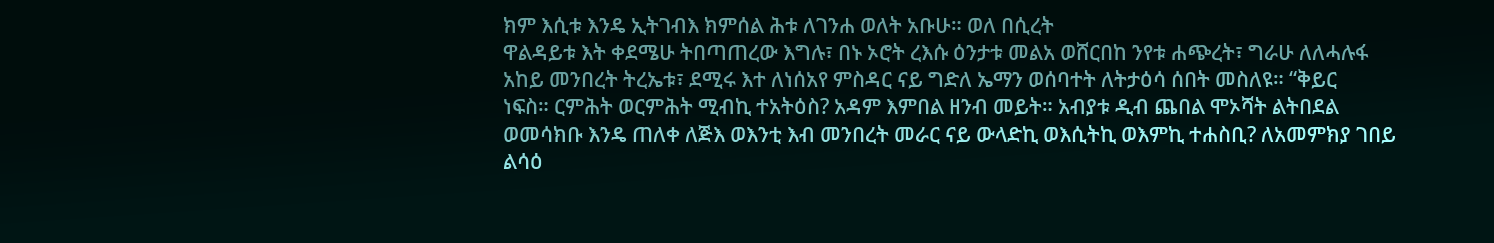ክም እሲቱ እንዴ ኢትገብእ ክምሰል ሕቱ ለገንሐ ወለት አቡሁ። ወለ በሲረት
ዋልዳይቱ እት ቀደሜሁ ትበጣጠረው እግሉ፣ በኑ ኦሮት ረእሱ ዕንታቱ መልአ ወሸርበከ ንየቱ ሐጭረት፣ ግራሁ ለለሓሉፋ
አከይ መንበረት ትረኤቱ፣ ደሚሩ እተ ለነሰአየ ምስዳር ናይ ግድለ ኤማን ወሰባተት ለትታዕሳ ሰበት መስለዩ። “ቅይር
ነፍስ። ርምሕት ወርምሕት ሚብኪ ተአትዕስ? አዳም እምበል ዘንብ መይት። አብያቱ ዲብ ጨበል ሞኦሻት ልትበደል
ወመሳክቡ እንዴ ጠለቀ ለጅእ ወእንቲ እብ መንበረት መራር ናይ ውላድኪ ወእሲትኪ ወእምኪ ተሐስቢ? ለአመምክያ ገበይ
ልሳዕ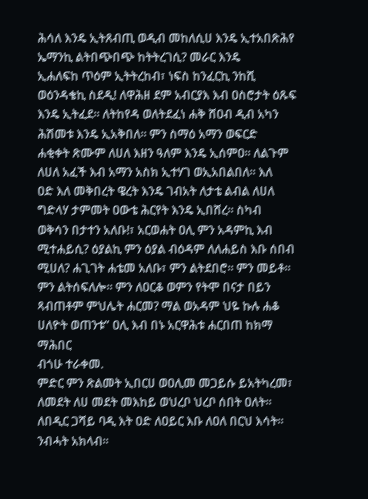ሕሳለ እንዴ ኢትጸብጢ ወዲብ መከለሲሀ እንዴ ኢተአበጽሕየ ኤማንኪ ልትበጭበጭ ከትትረገሲ? መራር እንዴ
ኢሐለፍከ ጥዕም ኢትትረከብ፣ ነፍስ ከንፈርኪ ንከሺ ወዕንዳቄኪ ስደዲ! ለዋሕዘ ደም አብርያእ እብ ዐስሮታት ዕጹፍ
እንዴ ኢትፈደ። ለትከየዳ ወለትደፈነ ሐቅ ሸዐብ ዲብ አካን ሕሽመቱ እንዴ ኢአቅበለ። ምን ስማዕ አማን ወፍርድ
ሐቂቀት ጽሙም ለሀለ እዘን ዓለም እንዴ ኢሰምዐ። ለልጉም ለሀለ አፈች እብ አማን አስክ ኢተሃገ ወኢአበልበለ። እለ
ዐድ እለ መቅበረት ዌረት እንዴ ገብአት ለታቴ ልብል ለሀለ ግድላሃ ታምመት ዐውቴ ሕርየት እንዴ ኢበሸረ። ስካብ
ወቅሳን በታተን አለቡ!፣ አርወሐት ዐሊ ምን አዳምኪ እብ ሚተሐይሲ? ዕያልኪ ምን ዕያል ብዕዳም ለለሐይስ እቡ ሰበብ
ሚሀለ? ሐጊገት ሐቴመ አለቡ፣ ምን ልትደበሮ። ምን መይቶ። ምን ልትሰፍለሎ። ምን ለዐርቆ ወምን የትሞ በናታ በይን
ጻብጠቶም ምህሌት ሐርመ? ማል ወአዳም ህዬ ኩሉ ሐቆ ሀለዮት ወጠንቱ” ዐሊ እብ በኑ አርዋሕቱ ሐርበጠ ከክማ ማሕበር
ብጎሁ ተራቀመ.
ምድር ምን ጽልመት ኢበርሀ ወዐሊመ መጋይሱ ይአትካረመ፣ ለመደት ለሀ መደት መእከይ ወህረቦ ህረቦ ሰበት ዐለት።
ለበዲር ጋሻይ ባዲ እት ዐድ ለዐይር እቡ ለዐለ በርህ እሳት። ንብሓት አክላብ።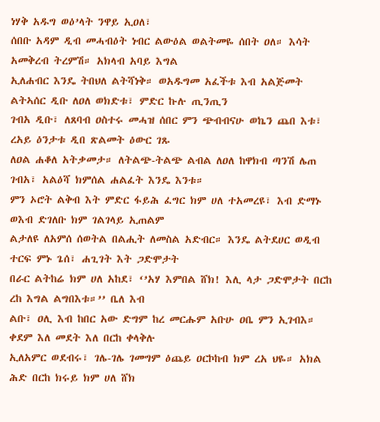ነሃቅ አዱግ ወዕ’ላት ንዋይ ኢዐለ፣
ሰበቡ አዳም ዲብ መሓብዕት ነብር ልውዕል ወልትመዬ ሰበት ዐለ። እሳት አመቅረብ ትረምሽ። አክላብ አባይ እግል
ኢለሐብር እንዴ ትበህለ ልትሻነቅ። ወአዱግመ አፈችቱ እብ አልጅመት ልትኣሰር ዲቡ ለዐለ ወክድቱ፣ ምድር ኩሉ ጢንጢን
ገብአ ዲቡ፣ ለጸባብ ዐስተሩ መሓዝ ሰበር ምን ጭብብናሁ ወኬን ጨበ እቱ፣ ረአይ ዕንታቱ ዲበ ጽልመት ዕውር ገጹ
ለዐል ሐቆለ አትቃመታ። ለትልጭ-ትልጭ ልብል ለዐለ ከዋክብ ጣንሽ ሌጠ ገብአ፣ አልዕሻ ክምሰል ሐልፈት እንዴ እንቱ።
ምን ኦሮት ልቅብ እት ምድር ፋይሕ ፈግር ክም ሀለ ተአመረዩ፣ እብ ድማኑ ወእብ ድገለቡ ክም ገልገላይ ኢጠልም
ልታለዩ ለአምሰ ሰወትል በልሒት ለመስል አድብር። እንዴ ልትደሀር ወዲብ ተርፍ ምኑ ጌሰ፣ ሐጊገት እት ጋድሞታት
በራር ልትከሬ ክም ሀለ አከደ፣ ‘’አሃ እምበል ሸክ! እሊ ላታ ጋድሞታት በርከ ረከ እግል ልግበእቱ።’’ ቤለ እብ
ልቡ፣ ዐሊ እብ ከበር አው ድግም ከረ መርሑም አቡሁ ዐቤ ምን ኢገብእ። ቀደም እለ መደት እለ በርከ ቀላቅሉ
ኢለአምር ወደብሩ፣ ገሌ-ገሌ ገመግም ዕጨይ ዐርኮከብ ክም ረአ ህዬ። አክል ሕድ በርከ ክሩይ ክም ሀለ ሸክ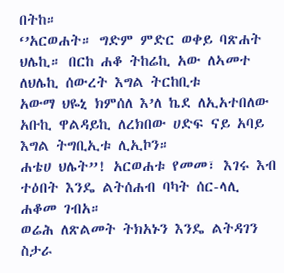በትከ።
‘’አርወሐት። ግድም ምድር ወቀይ ባጽሐት ህሌኪ። በርከ ሐቆ ትከሬኪ አው ለኣመተ ለህሌኪ ሰውረት እግል ትርከቢቱ
አውማ ህዬኒ ክምሰለ እ’ለ ኬደ ለኢአተበለው አቡኪ ዋልዳይኪ ለረክበው ሀድፍ ናይ አባይ እግል ትግቢኢቱ ሊኢኮን።
ሐቴሀ ህሌት”! አርወሐቱ የመመ፣ እገሩ እብ ተዕበት እንዴ ልትሰሐብ ባካት ሰር-ላሊ ሐቆመ ገብአ።
ወሬሕ ለጽልመት ትክአኑን እንዴ ልትዳገን ስታራ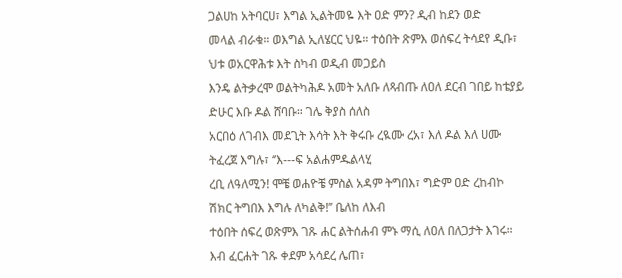ጋልሀከ አትባርሀ፣ እግል ኢልትመዬ እት ዐድ ምን? ዲብ ከደን ወድ
መላል ብራቁ። ወእግል ኢለሄርር ህዬ። ተዕበት ጽምእ ወሰፍረ ትሳደየ ዲቡ፣ ህቱ ወአርዋሕቱ እት ስካብ ወዲብ መጋይስ
እንዴ ልትቃረሞ ወልትካሕዶ አመት አለቡ ለጻብጡ ለዐለ ደርብ ገበይ ከቴያይ ድሁር እቡ ዶል ሸባቡ። ገሌ ቅያስ ሰለስ
አርበዕ ለገብእ መደጊት እሳት እት ቅሩቡ ረዪሙ ረአ፣ እለ ዶል እለ ሀሙ ትፈረጀ እግሉ፣ ‘’እ---ፍ አልሐምዱልላሂ
ረቢ ለዓለሚን! ሞቼ ወሐዮቼ ምስል አዳም ትግበእ፣ ግድም ዐድ ረከብኮ ሽክር ትግበእ እግሉ ለካልቅ!’’ ቤለከ ለእብ
ተዕበት ሰፍረ ወጽምእ ገጹ ሐር ልትሰሐብ ምኑ ማሲ ለዐለ በለጋታት እገሩ። እብ ፈርሐት ገጹ ቀደም አሳደረ ሌጠ፣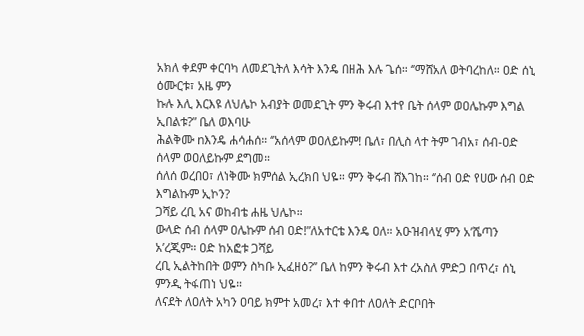አክለ ቀደም ቀርባካ ለመደጊትለ እሳት እንዴ በዘሕ እሉ ጌሰ። ‘’ማሸአለ ወትባረከለ። ዐድ ሰኒ ዕሙርቱ፣ አዜ ምን
ኩሉ እሊ እርእዩ ለህሌኮ አብያት ወመደጊት ምን ቅሩብ እተየ ቤት ሰላም ወዐሌኩም እግል ኢበልቱ?” ቤለ ወእባሁ
ሕልቅሙ nእንዴ ሐሳሐሰ። ‘’አሰላም ወዐለይኩም! ቤለ፣ በሊስ ላተ ትም ገብአ፣ ሰብ-ዐድ ሰላም ወዐለይኩም ደግመ።
ሰለሰ ወረበዐ፣ ለነቅሙ ክምሰል ኢረክበ ህዬ። ምን ቅሩብ ሸእገከ። ‘’ሰብ ዐድ የሀው ሰብ ዐድ እግልኩም ኢኮን?
ጋሻይ ረቢ አና ወከብቴ ሐዜ ህሌኮ።
ውላድ ሰብ ሰላም ዐሌኩም ሰብ ዐድ!”ለአተርቴ እንዴ ዐለ። አዑዝብላሂ ምን አ’ሼጣን አ’ረጂም። ዐድ ከአፎቱ ጋሻይ
ረቢ ኢልትከበት ወምን ስካቡ ኢፈዘዕ?’’ ቤለ ከምን ቅሩብ እተ ረአስለ ምድጋ በጥረ፣ ሰኒ ምንዲ ትፋጠነ ህዬ።
ለናደት ለዐለት አካን ዐባይ ክምተ አመረ፣ እተ ቀበተ ለዐለት ድርቦበት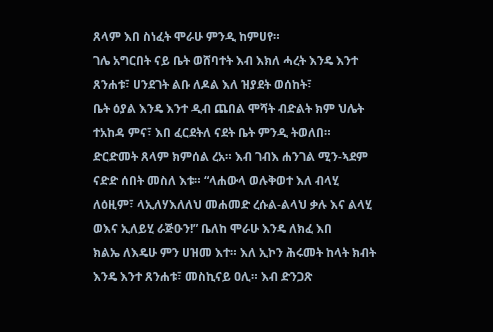ጸላም እበ ስነፈት ሞራሁ ምንዲ ከምሀየ።
ገሌ አግርበት ናይ ቤት ወሸባተት እብ እክለ ሓረት እንዴ እንተ ጸንሐቱ፣ ሀንደገት ልቡ ለዶል እለ ዝያደት ወሰከት፣
ቤት ዕያል እንዴ እንተ ዲብ ጨበል ሞሻት ብድልት ክም ህሌት ተአከዳ ምና፣ እበ ፈርደትለ ናደት ቤት ምንዲ ትወለበ።
ድርድመት ጸላም ክምሰል ረአ። እብ ገብእ ሐንገል ሚን-ኣደም ናድድ ሰበት መስለ እቱ። “ላሐውላ ወሉቅወተ እለ ብላሂ
ለዕዚም፣ ላኢለሃእለለህ መሐመድ ረሱል-ልላህ ቃሉ እና ልላሂ ወእና ኢለይሂ ራጅዑን!” ቤለከ ሞራሁ እንዴ ለክፈ እበ
ክልኤ ለእዴሁ ምን ሀዝመ እተ። እለ ኢኮን ሕሩመት ከላት ክብት እንዴ እንተ ጸንሐቱ፣ መስኪናይ ዐሊ። እብ ድንጋጽ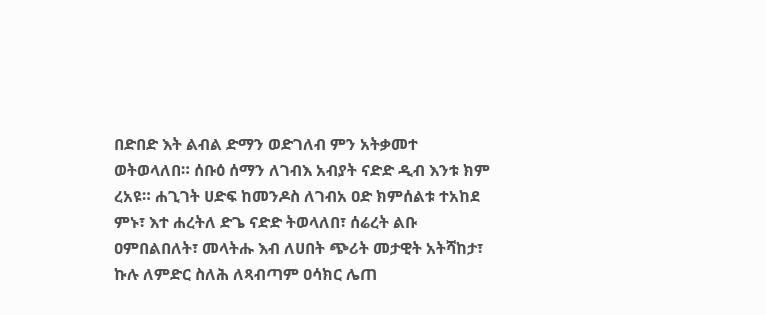በድበድ እት ልብል ድማን ወድገለብ ምን አትቃመተ ወትወላለበ። ሰቡዕ ሰማን ለገብእ አብያት ናድድ ዲብ እንቱ ክም
ረአዩ። ሐጊገት ሀድፍ ከመንዶስ ለገብአ ዐድ ክምሰልቱ ተአከደ ምኑ፣ እተ ሐረትለ ድጌ ናድድ ትወላለበ፣ ሰሬረት ልቡ
ዐምበልበለት፣ መላትሑ እብ ለሀበት ጭሪት መታዊት አትሻከታ፣ ኩሉ ለምድር ስለሕ ለጻብጣም ዐሳክር ሌጠ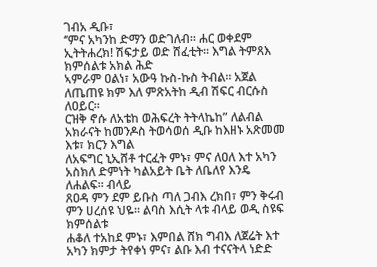ገብአ ዲቡ፣
‘’ምና አካንከ ድማን ወድገለብ። ሐር ወቀደም ኢትትሐረክ! ሽፍታይ ወድ ሸፈቲት። እግል ትምጸእ ክምሰልቱ አክል ሕድ
ኣምራም ዐልነ፣ አውዓ ኩስ-ኩስ ትብል። አጀል ለጤጠዩ ክም እለ ምጽአትከ ዲብ ሽፍር ብርሱስ ለዐይር።
ርዝቅ ኖሱ ለአቴከ ወሕፍረት ትትላኬከ” ለልብል አክራናት ከመንዶስ ትወሳወሰ ዲቡ ከእዘኑ አጽመመ እቱ፣ ክርን እግል
ለአፍግር ኒኢሸቶ ተርፈት ምኑ፣ ምና ለዐለ እተ አካን አስክለ ድምነት ካልአይት ቤት ለቤለየ እንዴ ለሐልፍ። ብላይ
ጸዐዳ ምን ደም ይቡስ ጣለ ጋብእ ረክበ፣ ምን ቅሩብ ምን ሀረሰዩ ህዬ። ልባስ እሲት ላቱ ብላይ ወዲ ስዩፍ ክምሰልቱ
ሐቆለ ተአከደ ምኑ፣ እምበል ሸክ ግብእ ለጀሬት እተ አካን ክምታ ትየቀነ ምና፣ ልቡ እብ ተናናትላ ነድድ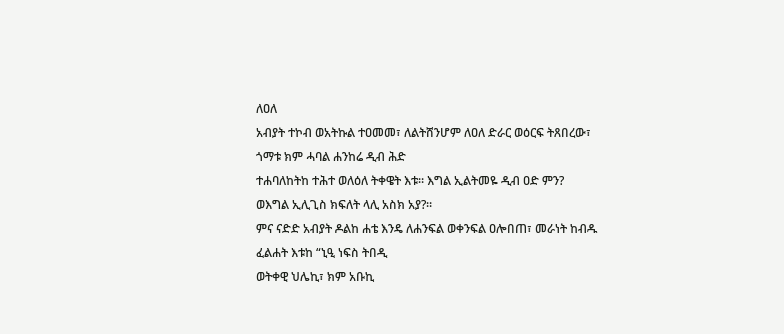ለዐለ
አብያት ተኮብ ወአትኩል ተዐመመ፣ ለልትሸንሆም ለዐለ ድራር ወዕርፍ ትጸበረው፣ ጎማቱ ክም ሓባል ሐንከሬ ዲብ ሕድ
ተሐባለከትከ ተሕተ ወለዕለ ትቀዌት እቱ። እግል ኢልትመዬ ዲብ ዐድ ምን? ወእግል ኢሊጊስ ክፍለት ላሊ አስክ አያ?።
ምና ናድድ አብያት ዶልከ ሐቴ እንዴ ለሐንፍል ወቀንፍል ዐሎበጠ፣ መራነት ከብዱ ፈልሐት እቱከ “ኒዒ ነፍስ ትበዲ
ወትቀዊ ህሌኪ፣ ክም አቡኪ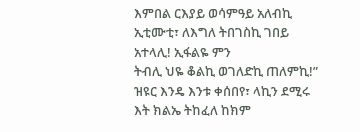እምበል ርእያይ ወሳምዓይ አለብኪ ኢቲሙቲ፣ ለእግለ ትበገስኪ ገበይ አተላሊ! ኢፋልዬ ምን
ትብሊ ህዬ ቆልኪ ወገለድኪ ጠለምኪ!” ዝዩር እንዴ እንቱ ቀሰበየ፣ ላኪን ደሚሩ እት ክልኤ ትከፈለ ከክም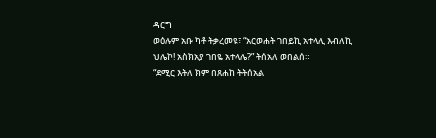ዳርግ
ወዕሉም አቡ ካቶ ትቃረመዩ፣ “አርወሐት ገበይኪ አተላሊ እብለኪ ህሌኮ! አስክአያ ገበዬ አተላሌ?” ትሰአለ ወበልሰ።
“ደሚር እትለ ክም በጸሐከ ትትሰአል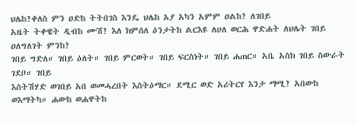ህሌከ?ቀለስ ምን ዐድከ ትትበገስ እንዴ ህሌከ አያ አካን አምም ዐልከ? ለገበይ
አዜት ትቀዌት ዲብከ ሙሽ? እለ ክምሰለ ዕንታትከ ልርእዩ ለሀለ ወርሕ ዋድሐት ለህሌት ገበይ ዐለግለገት ምንከ?
ገበይ ግድለ። ገበይ ዕለት። ገበይ ምርወት። ገበይ ፍርስነት። ገበይ ሐጠር። አቤ አስክ ገበይ ስውራት ገደቦ። ገበይ
እስትሽሃድ ወገበይ አበ ወመሓረበት እስትዕማር። ደሚር ወድ አሪትርየ እንታ ማሚ? አበውከ ወእማትካ። ሐውከ ወሐዋትከ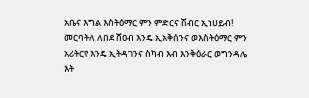አቤና እግል እስትዕማር ምን ምድርና ሽብር ኢነሀይብ! መርባትለ ለበደ ሸዐብ እንዴ ኢአቅሰንና ወእስትዕማር ምን
አሪትርየ እንዴ ኢትዳገንና ስካብ እብ እንቅዕራር ወግንዳሌ እት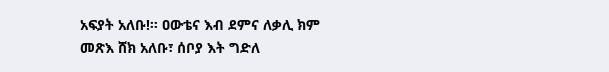አፍያት አለቡ!። ዐውቴና እብ ደምና ለቃሊ ክም
መጽእ ሸክ አለቡ፣ ሰቦያ እት ግድለ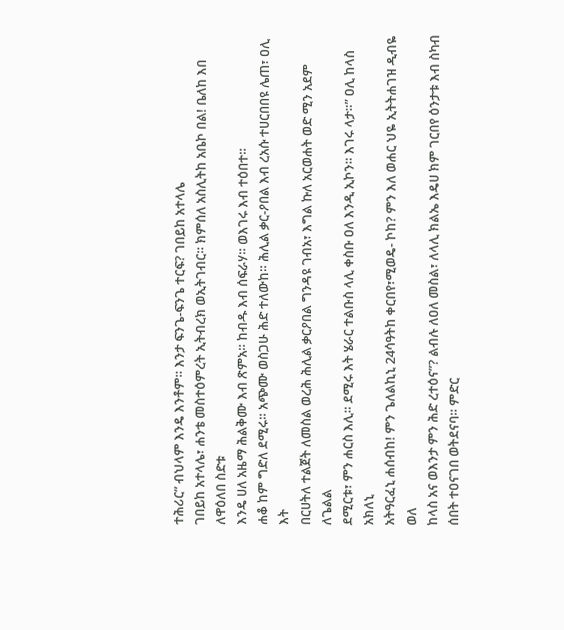ተሕሪር” ብህላም እንዴ እንቶም። እንታ ፍንጌ-ፍንጌ ተርፍ? ገበይከ አተላሌ
ገበይከ አተላሌ፣ ሐንቴ መስተዕምረት ኢትብረክ ወኢትገብር። ክምሰለ አስሊትከ አቤኮ በል! ቤለከ እበ ለዋዕለበ ስድቱ
እንዴ ሀለ አዜማ ሕልቅሙ እብ ጽምአ። ከብዱ እብ ሰፍራሃ። ወእገሩ እብ ተዕበተ።
ሐቆ ከም ግድለ ደሚሩ። አጭሙ ወስጋሁ ሕድ ተለውከ። ሕሊል ቃር-ዖበል እብ ረአሱ ተሀርበበዩ ሌጠ፣ ዐሊ እት
በርሀትለ ተልጀት ለመስል ወረሕ ሕሊል ቃርዖበል ግንዳዩ ገብአ፣ እግል ኩለ አርወሐት ወድ ሚን አደም ለጌልል
ደሚርቱ፣ ምን ሐርስ እሊ። ደሚሩ እት ሄራር ተልቡስ ላሊ ቀስቡ ዐለ እንዲ ኢኮን። እገሩ ላታ።” ዐሊ ከላስ አክለኒ
አትዓርፈኒ ሐሰብከ! ምን ጌለልኪኒ 24ሳዓትከ ቀርበየ፣ሚወዴ- ኮከ? ምን እለ ወሐር ህዬ ኢትትሐገዝ ዲብዬ ወለ
ከላስ አና ወእንታ ምን ሕድ ረተዕና”? ልብሉ ለዐለ መስል፣ ለላሊ ክልኤ እዴሀ ክም ገርበየ ዕንታቱ እብ ስካብ
ሰበት ተዐናገበ ወትደናባ። ምድር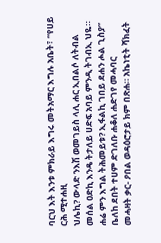ባርህ እት እንቱ ምክራይ እግሩ መትአማር እግሉ አቤት፣ “የሀይ ርሕ ሚተሐዚ
ህሌኪ? ውላድ ንእሽ ወመገይስ ላሊ ሐር ኢበልሶ ለትብል መሰል ዐድኪ እንዴ ትታለይ ሀድፍ አባይ ምንዲ ትገብኢ ህዬ።
ሐሬ ምን እግል ትሕመይቱ? ኢፋልኪ ገበይ ደሐን ሖል ጊስያ” ቤለከ ደበት ተሀም ድገለቡ ሐቆለ ሐድገየ መሓባር
መሓዛት ቃር- ዖበል ወዳዕሮታይ ክም በጽሐ። አኬነቲት ሻክፈት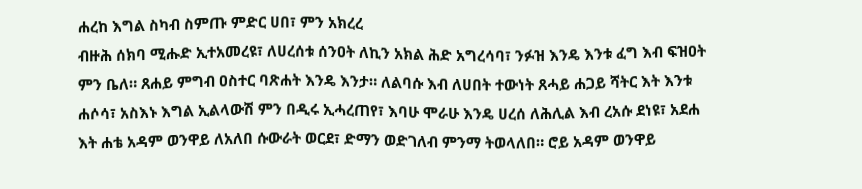ሐረከ እግል ስካብ ስምጡ ምድር ሀበ፣ ምን አክረረ
ብዙሕ ሰክባ ሚሑድ ኢተአመረዩ፣ ለሀረሰቱ ሰንዐት ለኪን አክል ሕድ አግረሳባ፣ ንፉዝ እንዴ እንቱ ፈግ እብ ፍዝዐት
ምን ቤለ። ጸሐይ ምግብ ዐስተር ባጽሐት እንዴ እንታ። ለልባሱ እብ ለሀበት ተውነት ጸሓይ ሐጋይ ሻትር እት እንቱ
ሐሶሳ፣ አስእኑ እግል ኢልላውሽ ምን በዲሩ ኢሓረጠየ፣ እባሁ ሞራሁ እንዴ ሀረሰ ለሕሊል እብ ረአሱ ደነዩ፣ አደሐ
እት ሐቴ አዳም ወንዋይ ለአለበ ሱውራት ወርደ፣ ድማን ወድገለብ ምንማ ትወላለበ። ሮይ አዳም ወንዋይ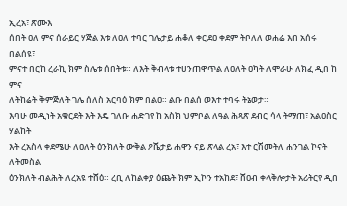ኢረአ፣ ጽሙእ
ሰበት ዐለ ምና ሰራይር ሃጅል እቱ ለዐለ ተባር ገሌታይ ሐቆለ ቀርደዐ ቀደም ትቦለለ ወሐሬ እበ አሰሩ በልሰዩ፣
ምናተ በርከ ረራኪ ክም ስሌቱ ሰበትቱ። ለእት ቅብላቱ ተሀንጠዋጥል ለዐለት ዐካት ለሞራሁ ለክፈ ዲበ ከ ምና
ለትከሬት ቅምጅለት ገሌ ሰለስ አርባዕ ክም በልዐ። ልቡ በልሰ ወእተ ተባሩ ትኔወታ።
እባሁ መዲነት አቁርደት እት እዴ ገለቡ ሐድገየ ከ አስክ ህምቦል ለዓል ሕጻጽ ደብር ሳላ ትማጠ፣ አልዐስር ሃልከት
እት ረአስላ ቀደሜሁ ለዐለት ዕንክለት ውቅል ዖሼታይ ሐዋን ናይ ጽላል ረአ፣ እተ ርሽመትለ ሐንገል ኮናት ለትመስል
ዕንክለት ብልሕት ለረአዩ ተሸዕ። ረቢ ለከልቀያ ዕጨት ክም ኢኮን ተአከደ፣ ሸዐብ ቀላቅሎታት አሪትርየ ዲበ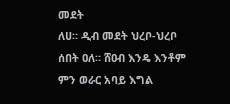መደት
ለሀ። ዲብ መደት ህረቦ-ህረቦ ሰበት ዐለ። ሸዐብ እንዴ እንቶም ምን ወራር አባይ እግል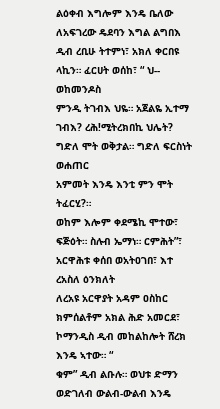ልዕቀብ እግሎም እንዴ ቤለው
ለአፍገረው ዴደባን እግል ልግበእ ዲብ ረቢሁ ትተምነ፣ አክለ ቀርበዩ ላኪን። ፈርሀት ወሰከ፣ “ ህ-- ወከመንዶስ
ምንዲ ትገብእ ህዬ። አጀልዬ ኢተማ ገብእ? ረሕ!ሚትረክበኪ ህሌት? ግድለ ሞት ወቅታል። ግድለ ፍርስነት ወሐጠር
አምመት እንዴ እንቲ ምን ሞት ትፈርሂ?።
ወከም እሎም ቀደሜኪ ሞተው፣ ፍጅዕት። ስሉብ ኤማነ። ርምሕት”፣ አርዋሕቱ ቀሰበ ወአትዐገበ፣ እተ ረአስለ ዕንክለት
ለረአዩ አርዋያት አዳም ዐስከር ክምሰልቶም አክል ሕድ አመርደ፣ ኮማንዲስ ዲብ መከልከሎት ሸረክ እንዴ ኣተው። “
ቁም” ዲብ ልቡሉ። ወህቱ ድማን ወድገለብ ውልብ-ውልብ እንዴ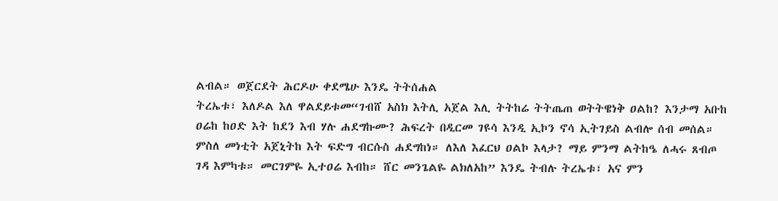ልብል። ወጀርደት ሕርዶሁ ቀደሜሁ እንዴ ትትሰሐል
ትረኤቱ፣ እለዶል እለ ዋልደይቱመ“ገብሸ አስክ እትሊ አጀል እሊ ትትከሬ ትትጤጠ ወትትዌነቅ ዐልከ? እንታማ አቡከ
ዐሬከ ከዐድ እት ከደን እብ ሃሉ ሐደግኩሙ? ሕፍረት በዲርመ ገዩሳ እንዲ ኢኮን ኖሳ ኢትገይስ ልብሎ ሰብ መሰል።
ምስለ መነቲት አጀኒትከ እት ፍድግ ብርሱስ ሐደግከነ። ለእለ እፈርህ ዐልኮ እላታ? ማይ ምንማ ልትከዔ ለሓሩ ጸብጦ
ገዳ እምካቱ። መርገምዬ ኢተዐሬ እብከ። ሸር መንጌልዬ ልክለአከ” እንዴ ትብሉ ትረኤቱ፣ አና ምን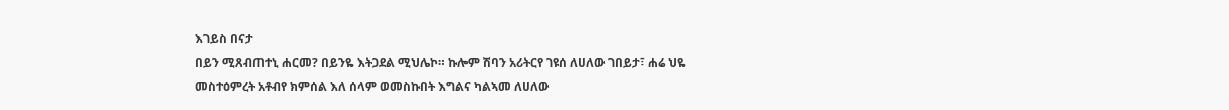እገይስ በናታ
በይን ሚጸብጠተኒ ሐርመ? በይንዬ እትጋደል ሚህሌኮ። ኩሎም ሽባን አሪትርየ ገዩሰ ለሀለው ገበይታ፣ ሐሬ ህዬ
መስተዕምረት አቶብየ ክምሰል እለ ሰላም ወመስኩበት እግልና ካልኣመ ለሀለው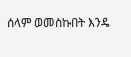ሰላም ወመስኩበት እንዴ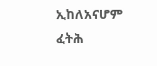ኢከለአናሆም
ፈትሕ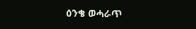ዕንቄ ወሓራጥ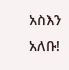አስእን አለቡ!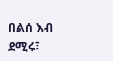በልሰ እብ ደሚሩ፣